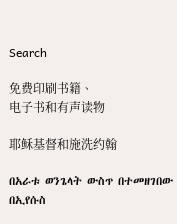Search

免费印刷书籍、
电子书和有声读物

耶稣基督和施洗约翰

በአራቱ ወንጌላት ውስጥ በተመዘገበው በኢየሱስ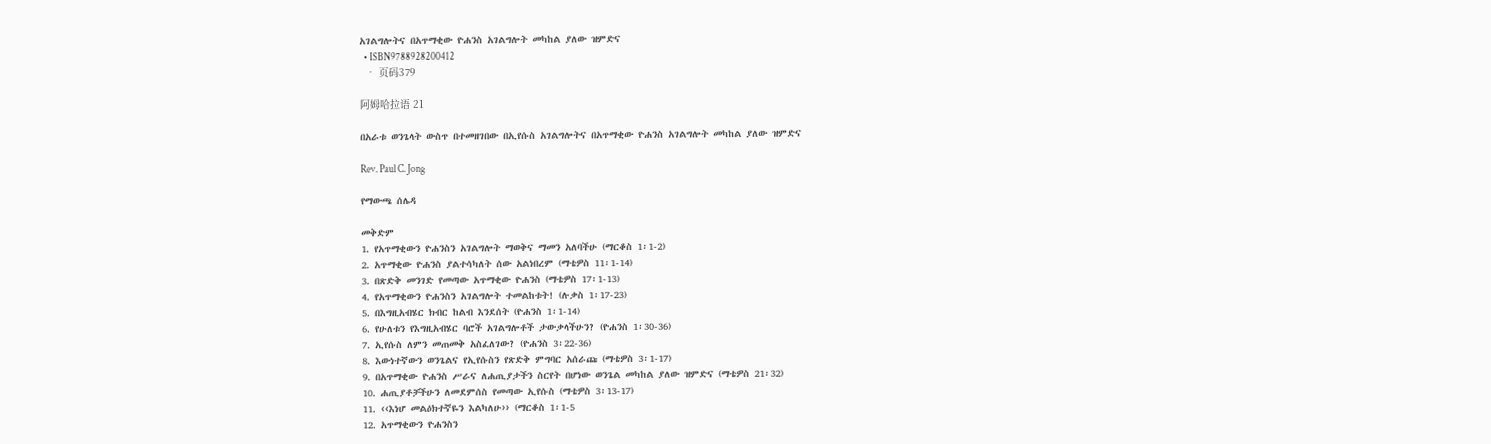አገልግሎትና በአጥማቂው ዮሐንስ አገልግሎት መካከል ያለው ዝምድና
  • ISBN9788928200412
  • 页码379

阿姆哈拉语 21

በአራቱ ወንጌላት ውስጥ በተመዘገበው በኢየሱስ አገልግሎትና በአጥማቂው ዮሐንስ አገልግሎት መካከል ያለው ዝምድና

Rev. Paul C. Jong

የማውጫ ሰሌዳ

መቅድም
1. የአጥማቂውን ዮሐንስን አገልግሎት ማወቅና ማመን አለባችሁ (ማርቆስ 1፡1-2)
2. አጥማቂው ዮሐንስ ያልተሳካለት ሰው አልነበረም (ማቴዎስ 11፡1-14)
3. በጽድቅ መንገድ የመጣው አጥማቂው ዮሐንስ (ማቴዎስ 17፡1-13)
4. የአጥማቂውን ዮሐንስን አገልግሎት ተመልከቱት! (ሉቃስ 1፡17-23)
5. በእግዚአብሄር ክብር ከልብ እንደሰት (ዮሐንስ 1፡1-14)
6. የሁለቱን የእግዚአብሄር ባሮች አገልግሎቶች ታውቃላችሁን? (ዮሐንስ 1፡30-36)
7. ኢየሱስ ለምን መጠመቅ አስፈለገው? (ዮሐንስ 3፡22-36)
8. እውነተኛውን ወንጌልና የኢየሱስን የጽድቅ ምግባር አሰራጩ (ማቴዎስ 3፡1-17)
9. በአጥማቂው ዮሐንስ ሥራና ለሐጢያታችን ስርየት በሆነው ወንጌል መካከል ያለው ዝምድና (ማቴዎስ 21፡32)
10. ሐጢያቶቻችሁን ለመደምሰስ የመጣው ኢየሱስ (ማቴዎስ 3፡13-17)
11. ‹‹እነሆ መልዕክተኛዬን እልካለሁ›› (ማርቆስ 1፡1-5
12. አጥማቂውን ዮሐንስን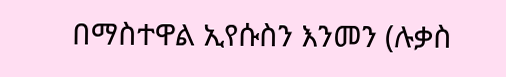በማስተዋል ኢየሱስን እንመን (ሉቃስ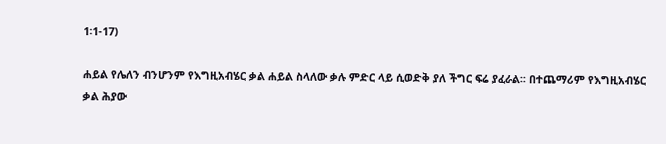1፡1-17)

ሐይል የሌለን ብንሆንም የእግዚአብሄር ቃል ሐይል ስላለው ቃሉ ምድር ላይ ሲወድቅ ያለ ችግር ፍሬ ያፈራል፡፡ በተጨማሪም የእግዚአብሄር ቃል ሕያው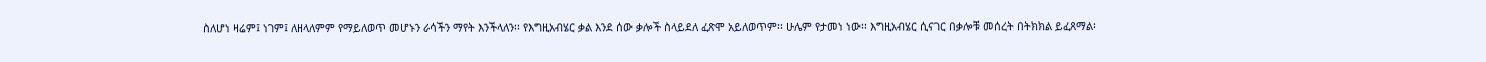ስለሆነ ዛሬም፤ ነገም፤ ለዘላለምም የማይለወጥ መሆኑን ራሳችን ማየት እንችላለን፡፡ የእግዚአብሄር ቃል እንደ ሰው ቃሎች ስላይደለ ፈጽሞ አይለወጥም፡፡ ሁሌም የታመነ ነው፡፡ እግዚአብሄር ሲናገር በቃሎቹ መሰረት በትክክል ይፈጸማል፡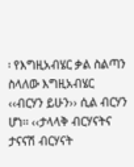፡ የእግዚአብሄር ቃል ስልጣን ስላለው እግዚአብሄር ‹‹ብርሃን ይሁን›› ሲል ብርሃን ሆነ፡፡ ‹‹ታላላቅ ብርሃናትና ታናናሽ ብርሃናት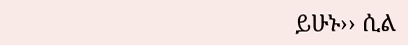ይሁኑ›› ሲል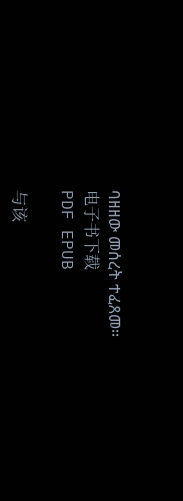ባዘዘው መሰረት ተፈጸመ፡፡
电子书下载
PDF EPUB

与该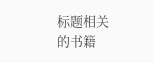标题相关的书籍